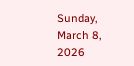Sunday, March 8, 2026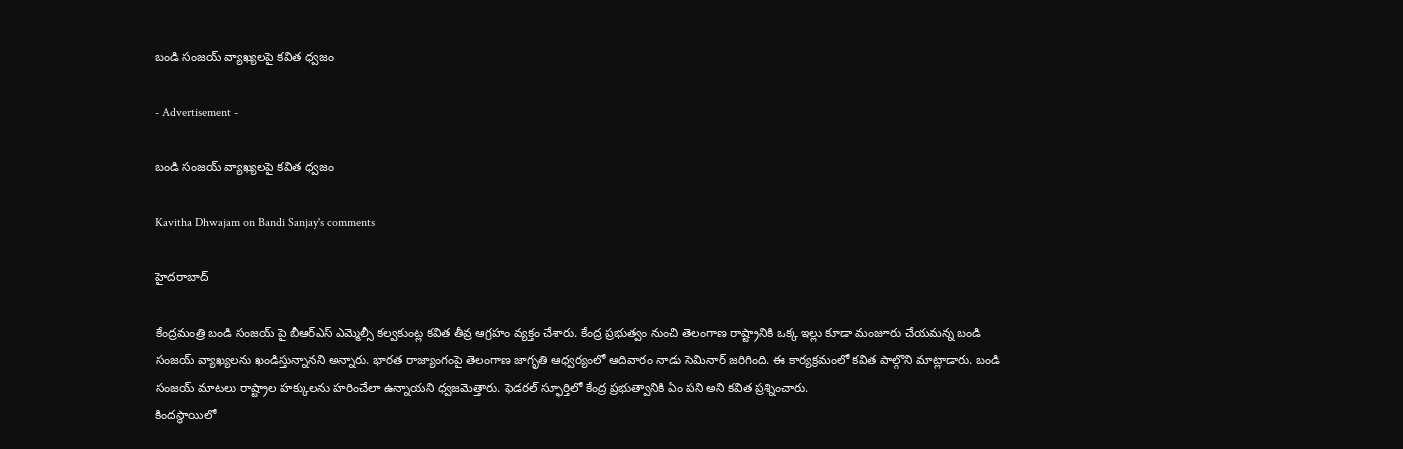బండి సంజయ్ వ్యాఖ్యలపై కవిత ధ్వజం

- Advertisement -

బండి సంజయ్ వ్యాఖ్యలపై కవిత ధ్వజం

Kavitha Dhwajam on Bandi Sanjay's comments

హైదరాబాద్

కేంద్రమంత్రి బండి సంజయ్‌ పై బీఆర్ఎస్ ఎమ్మెల్సీ కల్వకుంట్ల కవిత తీవ్ర ఆగ్రహం వ్యక్తం చేశారు. కేంద్ర ప్రభుత్వం నుంచి తెలంగాణ రాష్ట్రానికి ఒక్క ఇల్లు కూడా మంజూరు చేయమన్న బండి సంజయ్ వ్యాఖ్యలను ఖండిస్తున్నానని అన్నారు. భారత రాజ్యాంగంపై తెలంగాణ జాగృతి ఆధ్వర్యంలో ఆదివారం నాడు సెమినార్ జరిగింది. ఈ కార్యక్రమంలో కవిత పాల్గొని మాట్లాడారు. బండి సంజయ్ మాటలు రాష్ట్రాల హక్కులను హరించేలా ఉన్నాయని ధ్వజమెత్తారు. ఫెడరల్ స్ఫూర్తిలో కేంద్ర ప్రభుత్వానికి ఏం పని అని కవిత ప్రశ్నించారు.
కిందస్థాయిలో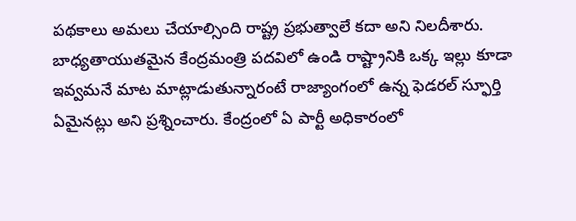పథకాలు అమలు చేయాల్సింది రాష్ట్ర ప్రభుత్వాలే కదా అని నిలదీశారు. బాధ్యతాయుతమైన కేంద్రమంత్రి పదవిలో ఉండి రాష్ట్రానికి ఒక్క ఇల్లు కూడా ఇవ్వమనే మాట మాట్లాడుతున్నారంటే రాజ్యాంగంలో ఉన్న ఫెడరల్ స్ఫూర్తి ఏమైనట్లు అని ప్రశ్నించారు. కేంద్రంలో ఏ పార్టీ అధికారంలో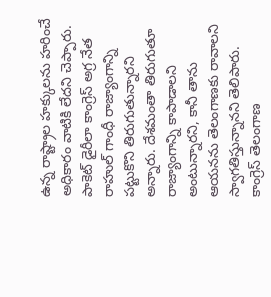ఉన్న రాష్ట్రాల హక్కులను హరించే అధికారం వాటికి లేదని చెప్పారు. పాకెట్ డైరీలా కాంగ్రెస్ అగ్ర నేత రాహుల్ గాంధీ రాజ్యాంగాన్ని పట్టుకొని తిరుగుతున్నారని అన్నారు. దేశమంతా తిరుగుతూ రాజ్యాంగాన్ని కాపాడాలని అంటున్నారని, కానీ తాను ఆయనను తెలంగాణకు రావాలని స్వాగతిస్తున్నానని తెలిపారు. కాంగ్రెస్ తెలంగాణ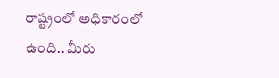రాష్ట్రంలో అధికారంలో ఉంది.. మీరు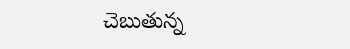చెబుతున్న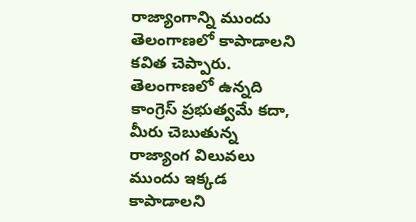రాజ్యాంగాన్ని ముందు తెలంగాణలో కాపాడాలని కవిత చెప్పారు.
తెలంగాణలో ఉన్నది కాంగ్రెస్ ప్రభుత్వమే కదా, మీరు చెబుతున్న రాజ్యాంగ విలువలు ముందు ఇక్కడ కాపాడాలని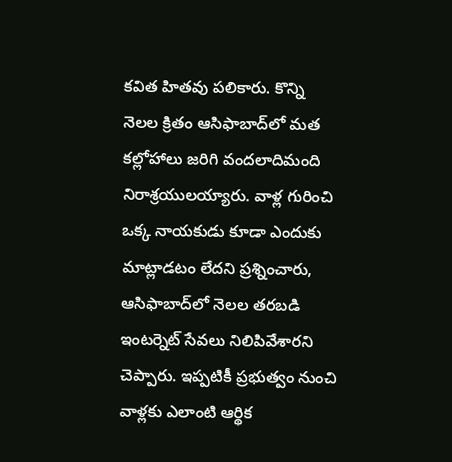కవిత హితవు పలికారు. కొన్ని నెలల క్రితం ఆసిఫాబాద్‌లో మత కల్లోహాలు జరిగి వందలాదిమంది నిరాశ్రయులయ్యారు. వాళ్ల గురించి ఒక్క నాయకుడు కూడా ఎందుకు మాట్లాడటం లేదని ప్రశ్నించారు, ఆసిఫాబాద్‌లో నెలల తరబడి ఇంటర్నెట్ సేవలు నిలిపివేశారని చెప్పారు. ఇప్పటికీ ప్రభుత్వం నుంచి వాళ్లకు ఎలాంటి ఆర్థిక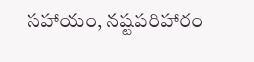సహాయం, నష్టపరిహారం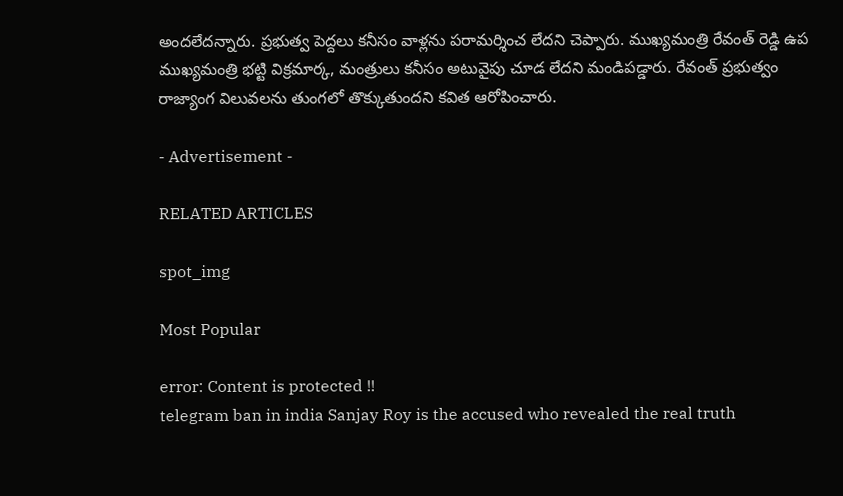అందలేదన్నారు. ప్రభుత్వ పెద్దలు కనీసం వాళ్లను పరామర్శించ లేదని చెప్పారు. ముఖ్యమంత్రి రేవంత్ రెడ్డి ఉప ముఖ్యమంత్రి భట్టి విక్రమార్క, మంత్రులు కనీసం అటువైపు చూడ లేదని మండిపడ్డారు. రేవంత్ ప్రభుత్వం రాజ్యాంగ విలువలను తుంగలో తొక్కుతుందని కవిత ఆరోపించారు.

- Advertisement -

RELATED ARTICLES

spot_img

Most Popular

error: Content is protected !!
telegram ban in india Sanjay Roy is the accused who revealed the real truth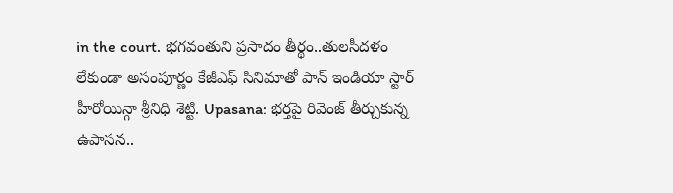in the court. భగవంతుని ప్రసాదం తీర్థం..తులసీదళం లేకుండా అసంపూర్ణం కేజీఎఫ్ సినిమాతో పాన్ ఇండియా స్టార్ హీరోయిన్గా శ్రీనిధి శెట్టి. Upasana: భర్తపై రివెంజ్ తీర్చుకున్న ఉపాసన..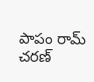పాపం రామ్ చరణ్